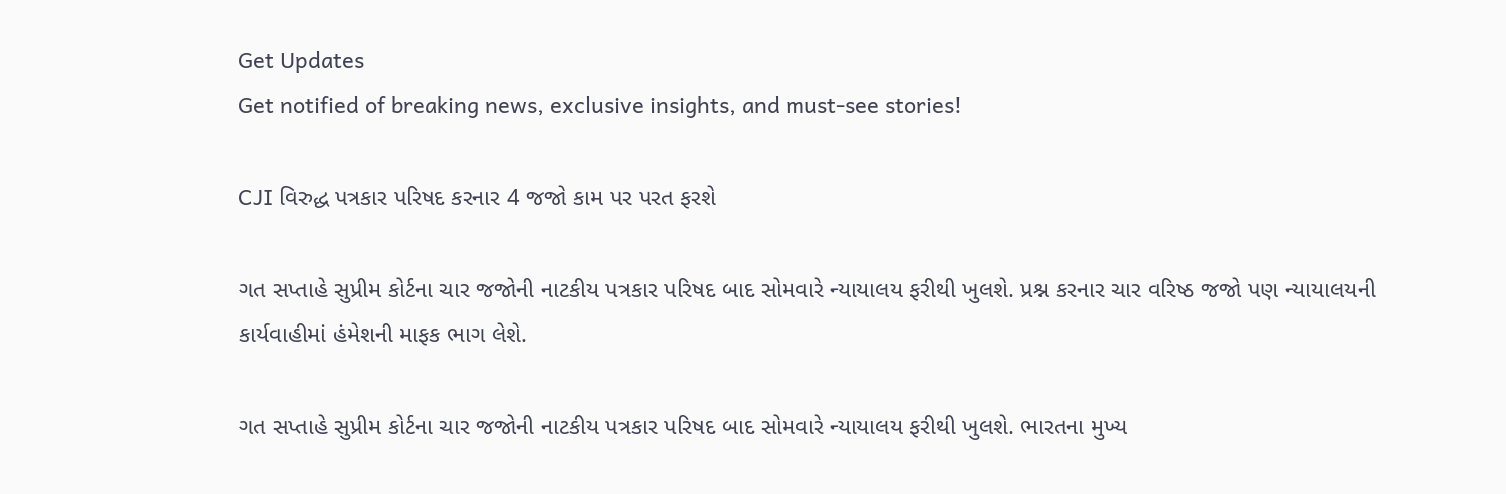Get Updates
Get notified of breaking news, exclusive insights, and must-see stories!

CJI વિરુદ્ધ પત્રકાર પરિષદ કરનાર 4 જજો કામ પર પરત ફરશે

ગત સપ્તાહે સુપ્રીમ કોર્ટના ચાર જજોની નાટકીય પત્રકાર પરિષદ બાદ સોમવારે ન્યાયાલય ફરીથી ખુલશે. પ્રશ્ન કરનાર ચાર વરિષ્ઠ જજો પણ ન્યાયાલયની કાર્યવાહીમાં હંમેશની માફક ભાગ લેશે.

ગત સપ્તાહે સુપ્રીમ કોર્ટના ચાર જજોની નાટકીય પત્રકાર પરિષદ બાદ સોમવારે ન્યાયાલય ફરીથી ખુલશે. ભારતના મુખ્ય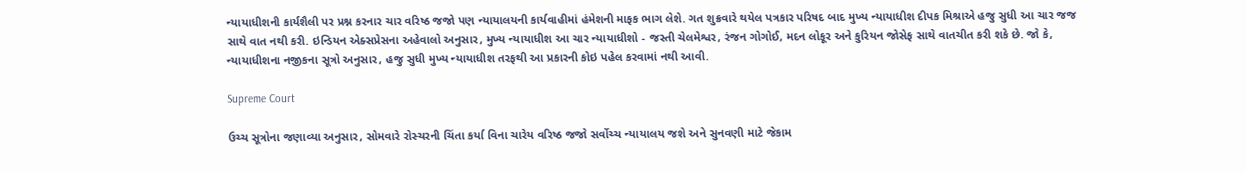ન્યાયાધીશની કાર્યશૈલી પર પ્રશ્ન કરનાર ચાર વરિષ્ઠ જજો પણ ન્યાયાલયની કાર્યવાહીમાં હંમેશની માફક ભાગ લેશે. ગત શુક્રવારે થયેલ પત્રકાર પરિષદ બાદ મુખ્ય ન્યાયાધીશ દીપક મિશ્રાએ હજુ સુધી આ ચાર જજ સાથે વાત નથી કરી. ઇન્ડિયન એક્સપ્રેસના અહેવાલો અનુસાર, મુખ્ય ન્યાયાધીશ આ ચાર ન્યાયાધીશો - જસ્તી ચેલમેશ્વર, રંજન ગોગોઈ, મદન લોકૂર અને કુરિયન જોસેફ સાથે વાતચીત કરી શકે છે. જો કે, ન્યાયાધીશના નજીકના સૂત્રો અનુસાર, હજુ સુધી મુખ્ય ન્યાયાધીશ તરફથી આ પ્રકારની કોઇ પહેલ કરવામાં નથી આવી.

Supreme Court

ઉચ્ચ સૂત્રોના જણાવ્યા અનુસાર, સોમવારે રોસ્ચરની ચિંતા કર્યા વિના ચારેય વરિષ્ઠ જજો સર્વોચ્ચ ન્યાયાલય જશે અને સુનવણી માટે જેકામ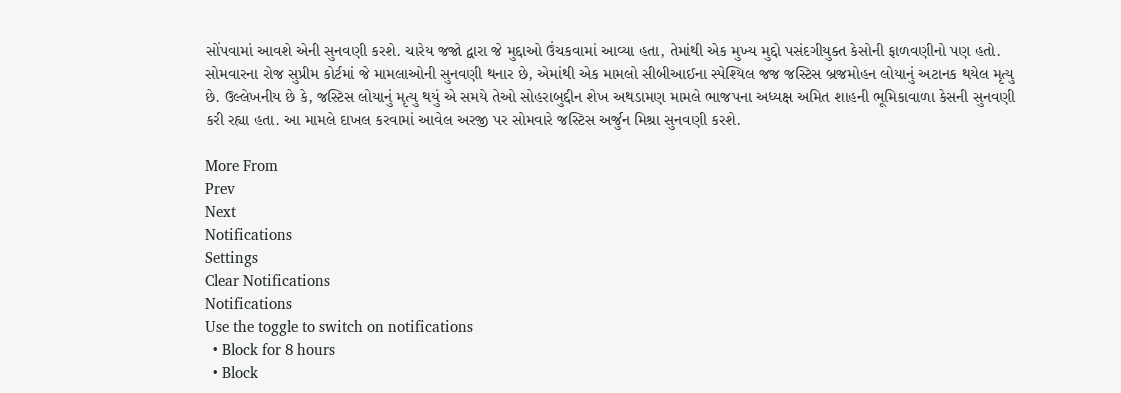સોંપવામાં આવશે એની સુનવણી કરશે. ચારેય જજો દ્વારા જે મુદ્દાઓ ઉંચકવામાં આવ્યા હતા, તેમાંથી એક મુખ્ય મુદ્દો પસંદગીયુક્ત કેસોની ફાળવણીનો પણ હતો. સોમવારના રોજ સુપ્રીમ કોર્ટમાં જે મામલાઓની સુનવણી થનાર છે, એમાંથી એક મામલો સીબીઆઈના સ્પેશ્યિલ જજ જસ્ટિસ બ્રજમોહન લોયાનું અટાનક થયેલ મૃત્યુ છે. ઉલ્લેખનીય છે કે, જસ્ટિસ લોયાનું મૃત્યુ થયું એ સમયે તેઓ સોહરાબુદ્દીન શેખ અથડામણ મામલે ભાજપના અધ્યક્ષ અમિત શાહની ભૂમિકાવાળા કેસની સુનવણી કરી રહ્યા હતા. આ મામલે દાખલ કરવામાં આવેલ અરજી પર સોમવારે જસ્ટિસ અર્જુન મિશ્રા સુનવણી કરશે.

More From
Prev
Next
Notifications
Settings
Clear Notifications
Notifications
Use the toggle to switch on notifications
  • Block for 8 hours
  • Block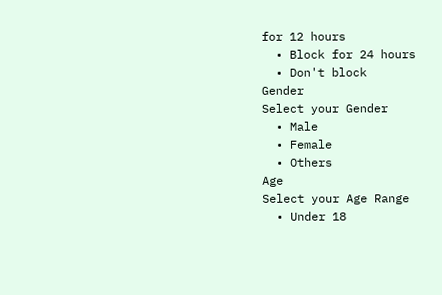for 12 hours
  • Block for 24 hours
  • Don't block
Gender
Select your Gender
  • Male
  • Female
  • Others
Age
Select your Age Range
  • Under 18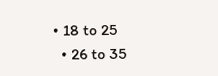• 18 to 25
  • 26 to 35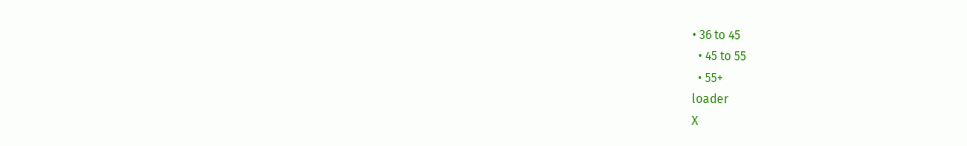• 36 to 45
  • 45 to 55
  • 55+
loader
X